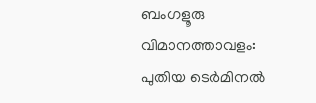ബംഗളൂരു വിമാനത്താവളം: പുതിയ ടെര്‍മിനല്‍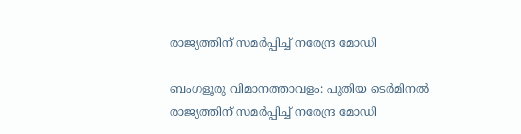രാജ്യത്തിന് സമര്‍പ്പിച്ച് നരേന്ദ്ര മോഡി

ബംഗളൂരു വിമാനത്താവളം: പുതിയ ടെര്‍മിനല്‍ രാജ്യത്തിന് സമര്‍പ്പിച്ച് നരേന്ദ്ര മോഡി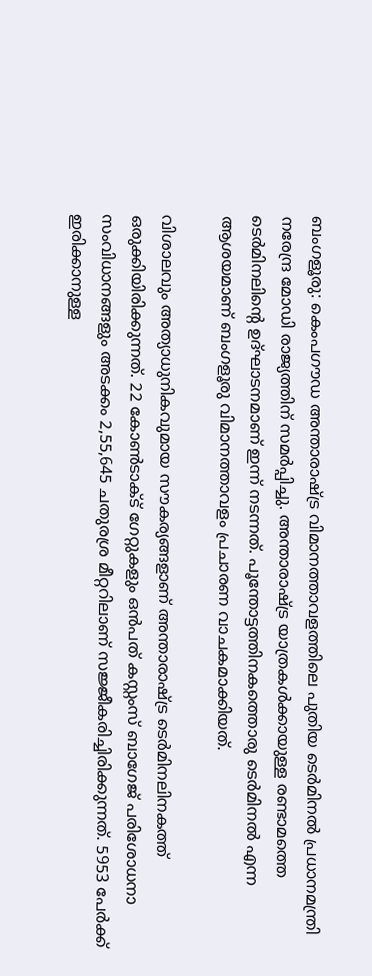ബംഗളൂരു: കെംപഗൗഡ അന്താരാഷ്ട്ര വിമാനത്താവളത്തിലെ പുതിയ ടെര്‍മിനല്‍ പ്രധാനമന്ത്രി നരേന്ദ്ര മോഡി രാജ്യത്തിന് സമര്‍പ്പിച്ചു. അന്താരാഷ്ട്ര യാത്രകള്‍ക്കായുള്ള രണ്ടാമത്തെ ടെര്‍മിനലിന്റെ ഉദ്ഘാടനമാണ് ഇന്ന് നടന്നത്. പൂന്തോട്ടത്തിനകത്തൊരു ടെര്‍മിനല്‍ എന്ന ആശയമാണ് ബംഗളൂരു വിമാനത്താവളം പ്രചാരണ വാചകമാക്കിയത്.

വിശാലവും അത്യാധുനികവുമായ സൗകര്യങ്ങളാണ് അന്താരാഷ്ട്ര ടെര്‍മിനലിനകത്ത് ഒരുക്കിയിരിക്കുന്നത്. 22 കോണ്‍ടാക്ട് ഗേറ്റുകളും ഒന്‍പത് കസ്റ്റംസ് ബാഗേജ് പരിശോധനാ സംവിധാനങ്ങളും അടക്കം 2,55,645 ചതുരശ്ര മീറ്ററിലാണ് സജ്ജീകരിച്ചിരിക്കുന്നത്. 5953 പേര്‍ക്ക് ഇരിക്കാനുള്ള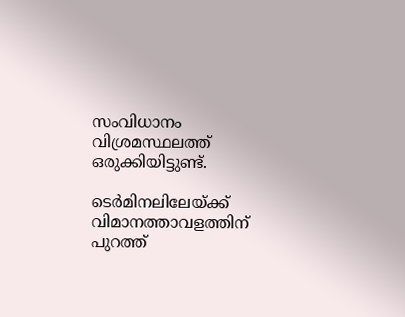സംവിധാനം വിശ്രമസ്ഥലത്ത് ഒരുക്കിയിട്ടുണ്ട്.

ടെര്‍മിനലിലേയ്ക്ക് വിമാനത്താവളത്തിന് പുറത്ത്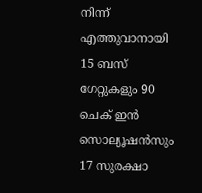നിന്ന് എത്തുവാനായി 15 ബസ് ഗേറ്റുകളും 90 ചെക് ഇന്‍ സൊല്യൂഷന്‍സും 17 സുരക്ഷാ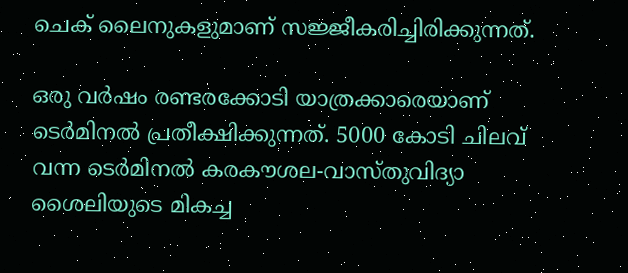ചെക് ലൈനുകളുമാണ് സജ്ജീകരിച്ചിരിക്കുന്നത്.

ഒരു വര്‍ഷം രണ്ടരക്കോടി യാത്രക്കാരെയാണ് ടെര്‍മിനല്‍ പ്രതീക്ഷിക്കുന്നത്. 5000 കോടി ചിലവ് വന്ന ടെര്‍മിനല്‍ കരകൗശല-വാസ്തുവിദ്യാ ശൈലിയുടെ മികച്ച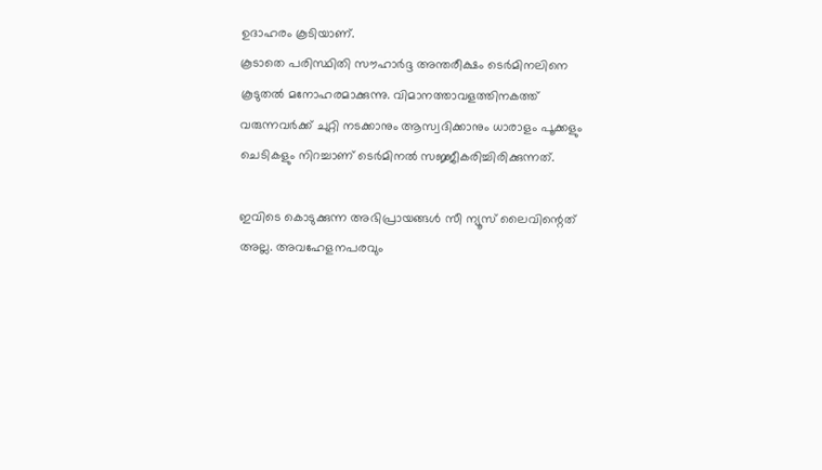ഉദാഹരം കൂടിയാണ്.
കൂടാതെ പരിസ്ഥിതി സൗഹാര്‍ദ്ദ അന്തരീക്ഷം ടെര്‍മിനലിനെ കൂടുതല്‍ മനോഹരമാക്കുന്നു. വിമാനത്താവളത്തിനകത്ത് വരുന്നവര്‍ക്ക് ചുറ്റി നടക്കാനും ആസ്വദിക്കാനും ധാരാളം പൂക്കളും ചെടികളും നിറച്ചാണ് ടെര്‍മിനല്‍ സജ്ജീകരിച്ചിരിക്കുന്നത്.

ഇവിടെ കൊടുക്കുന്ന അഭിപ്രായങ്ങള്‍ സീ ന്യൂസ് ലൈവിന്റെത് അല്ല. അവഹേളനപരവും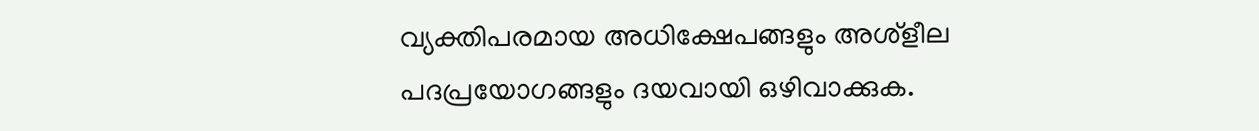വ്യക്തിപരമായ അധിക്ഷേപങ്ങളും അശ്‌ളീല പദപ്രയോഗങ്ങളും ദയവായി ഒഴിവാക്കുക.